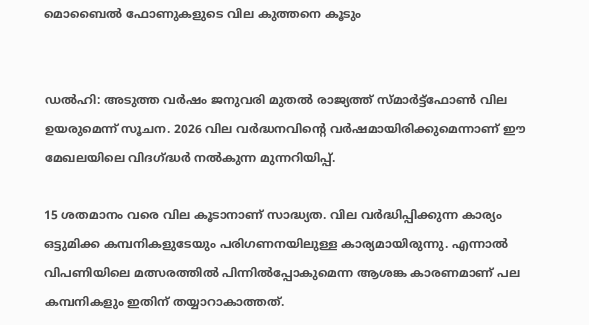മൊബൈൽ ഫോണുകളുടെ വില കുത്തനെ കൂടും


ഡല്‍ഹി: അടുത്ത വര്‍ഷം ജനുവരി മുതല്‍ രാജ്യത്ത് സ്മാര്‍ട്ട്‌ഫോണ്‍ വില ഉയരുമെന്ന് സൂചന. 2026 വില വര്‍ദ്ധനവിന്റെ വര്‍ഷമായിരിക്കുമെന്നാണ് ഈ മേഖലയിലെ വിദഗ്ദ്ധര്‍ നല്‍കുന്ന മുന്നറിയിപ്പ്.

15 ശതമാനം വരെ വില കൂടാനാണ് സാദ്ധ്യത. വില വര്‍ദ്ധിപ്പിക്കുന്ന കാര്യം ഒട്ടുമിക്ക കമ്പനികളുടേയും പരിഗണനയിലുള്ള കാര്യമായിരുന്നു. എന്നാല്‍ വിപണിയിലെ മത്സരത്തില്‍ പിന്നില്‍പ്പോകുമെന്ന ആശങ്ക കാരണമാണ് പല കമ്പനികളും ഇതിന് തയ്യാറാകാത്തത്.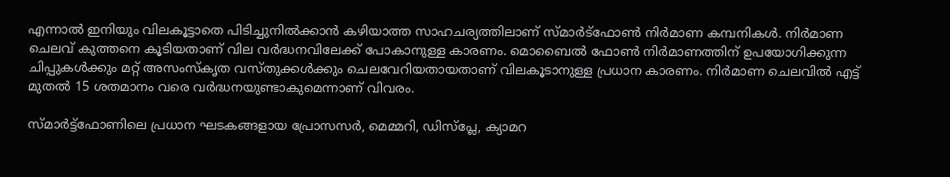എന്നാല്‍ ഇനിയും വിലകൂട്ടാതെ പിടിച്ചുനില്‍ക്കാന്‍ കഴിയാത്ത സാഹചര്യത്തിലാണ് സ്മാര്‍ട്‌ഫോണ്‍ നിര്‍മാണ കമ്പനികള്‍. നിര്‍മാണ ചെലവ് കുത്തനെ കൂടിയതാണ് വില വര്‍ദ്ധനവിലേക്ക് പോകാനുള്ള കാരണം. മൊബൈല്‍ ഫോണ്‍ നിര്‍മാണത്തിന് ഉപയോഗിക്കുന്ന ചിപ്പുകള്‍ക്കും മറ്റ് അസംസ്‌കൃത വസ്തുക്കള്‍ക്കും ചെലവേറിയതായതാണ് വിലകൂടാനുള്ള പ്രധാന കാരണം. നിര്‍മാണ ചെലവില്‍ എട്ട് മുതല്‍ 15 ശതമാനം വരെ വര്‍ദ്ധനയുണ്ടാകുമെന്നാണ് വിവരം.

സ്മാര്‍ട്ട്‌ഫോണിലെ പ്രധാന ഘടകങ്ങളായ പ്രോസസര്‍, മെമ്മറി, ഡിസ്പ്ലേ, ക്യാമറ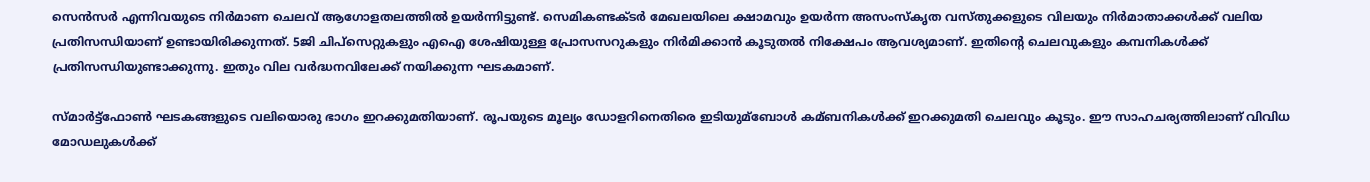സെന്‍സര്‍ എന്നിവയുടെ നിര്‍മാണ ചെലവ് ആഗോളതലത്തില്‍ ഉയര്‍ന്നിട്ടുണ്ട്. സെമികണ്ടക്ടര്‍ മേഖലയിലെ ക്ഷാമവും ഉയര്‍ന്ന അസംസ്‌കൃത വസ്തുക്കളുടെ വിലയും നിര്‍മാതാക്കള്‍ക്ക് വലിയ പ്രതിസന്ധിയാണ് ഉണ്ടായിരിക്കുന്നത്. 5ജി ചിപ്‌സെറ്റുകളും എഐ ശേഷിയുള്ള പ്രോസസറുകളും നിര്‍മിക്കാന്‍ കൂടുതല്‍ നിക്ഷേപം ആവശ്യമാണ്. ഇതിന്റെ ചെലവുകളും കമ്പനികള്‍ക്ക് പ്രതിസന്ധിയുണ്ടാക്കുന്നു. ഇതും വില വര്‍ദ്ധനവിലേക്ക് നയിക്കുന്ന ഘടകമാണ്.

സ്മാര്‍ട്ട്‌ഫോണ്‍ ഘടകങ്ങളുടെ വലിയൊരു ഭാഗം ഇറക്കുമതിയാണ്. രൂപയുടെ മൂല്യം ഡോളറിനെതിരെ ഇടിയുമ്ബോള്‍ കമ്ബനികള്‍ക്ക് ഇറക്കുമതി ചെലവും കൂടും. ഈ സാഹചര്യത്തിലാണ് വിവിധ മോഡലുകള്‍ക്ക്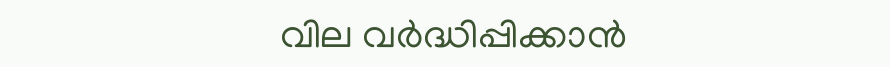വില വര്‍ദ്ധിപ്പിക്കാന്‍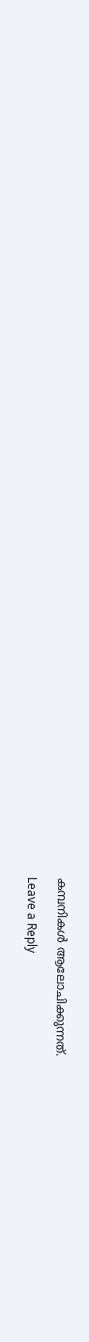കമ്പനികള്‍ ആലോചിക്കുന്നത്.

Leave a Reply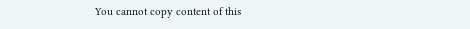You cannot copy content of this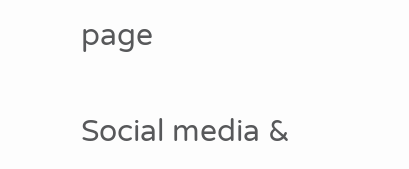page

Social media &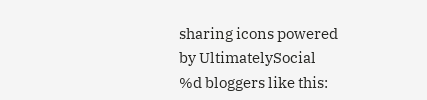sharing icons powered by UltimatelySocial
%d bloggers like this: